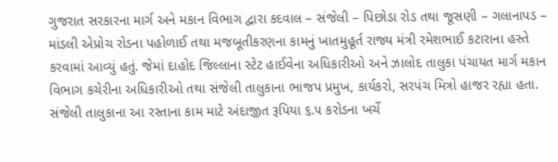ગુજરાત સરકારના માર્ગ અને મકાન વિભાગ દ્વારા કદવાલ – સંજેલી – પિછોડા રોડ તથા જૂસણી – ગલાનાપડ – માંડલી એપ્રોચ રોડના પહોળાઈ તથા મજબૂતીકરણના કામનું ખાતમુહૂર્ત રાજ્ય મંત્રી રમેશભાઈ કટારાના હસ્તે કરવામાં આવ્યું હતું. જેમાં દાહોદ જિલ્લાના સ્ટેટ હાઈવેના અધિકારીઓ અને ઝાલોદ તાલુકા પંચાયત માર્ગ મકાન વિભાગ કચેરીના અધિકારીઓ તથા સંજેલી તાલુકાના ભાજપ પ્રમુખ, કાર્યકરો, સરપંચ મિત્રો હાજર રહ્યા હતા.
સંજેલી તાલુકાના આ રસ્તાના કામ માટે અંદાજીત રૂપિયા ૬.૫ કરોડના ખર્ચે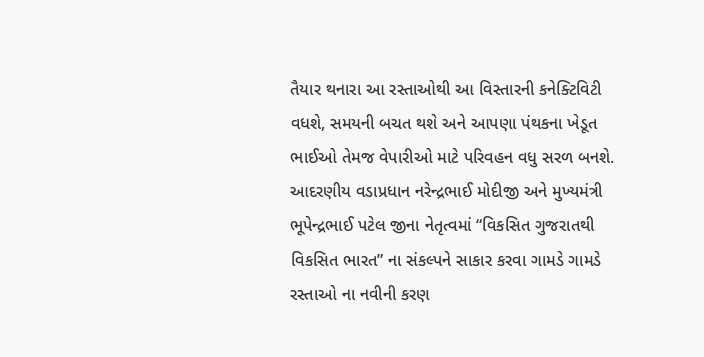તૈયાર થનારા આ રસ્તાઓથી આ વિસ્તારની કનેક્ટિવિટી વધશે, સમયની બચત થશે અને આપણા પંથકના ખેડૂત ભાઈઓ તેમજ વેપારીઓ માટે પરિવહન વધુ સરળ બનશે. આદરણીય વડાપ્રધાન નરેન્દ્રભાઈ મોદીજી અને મુખ્યમંત્રી ભૂપેન્દ્રભાઈ પટેલ જીના નેતૃત્વમાં “વિકસિત ગુજરાતથી વિકસિત ભારત” ના સંકલ્પને સાકાર કરવા ગામડે ગામડે રસ્તાઓ ના નવીની કરણ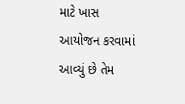માટે ખાસ આયોજન કરવામાં આવ્યું છે તેમ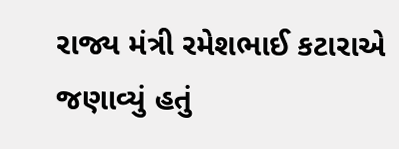રાજ્ય મંત્રી રમેશભાઈ કટારાએ જણાવ્યું હતું